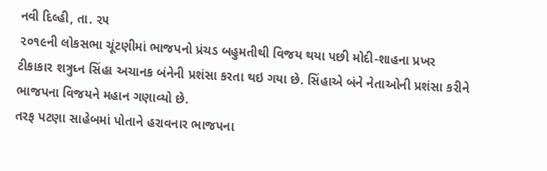નવી દિલ્હી, તા. ૨૫
૨૦૧૯ની લોકસભા ચૂંટણીમાં ભાજપનો પ્રંચડ બહુમતીથી વિજય થયા પછી મોદી-શાહના પ્રખર ટીકાકાર શત્રુધ્ન સિંહા અચાનક બંનેની પ્રશંસા કરતા થઇ ગયા છે. સિંહાએ બંને નેતાઓની પ્રશંસા કરીને ભાજપના વિજયને મહાન ગણાવ્યો છે.
તરફ પટણા સાહેબમાં પોતાને હરાવનાર ભાજપના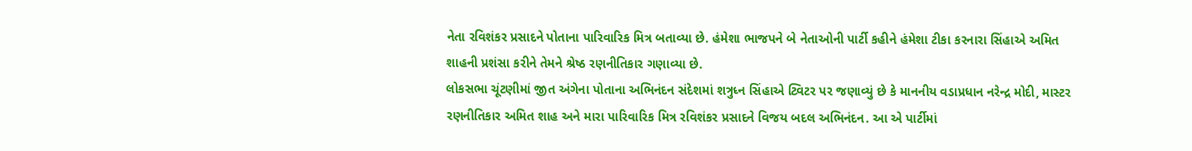નેતા રવિશંકર પ્રસાદને પોતાના પારિવારિક મિત્ર બતાવ્યા છે. હંમેશા ભાજપને બે નેતાઓની પાર્ટી કહીને હંમેશા ટીકા કરનારા સિંહાએ અમિત શાહની પ્રશંસા કરીને તેમને શ્રેષ્ઠ રણનીતિકાર ગણાવ્યા છે.
લોકસભા ચૂંટણીમાં જીત અંગેના પોતાના અભિનંદન સંદેશમાં શત્રુધ્ન સિંહાએ ટ્વિટર પર જણાવ્યું છે કે માનનીય વડાપ્રધાન નરેન્દ્ર મોદી, માસ્ટર રણનીતિકાર અમિત શાહ અને મારા પારિવારિક મિત્ર રવિશંકર પ્રસાદને વિજય બદલ અભિનંદન. આ એ પાર્ટીમાં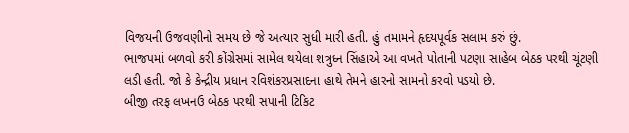વિજયની ઉજવણીનો સમય છે જે અત્યાર સુધી મારી હતી. હું તમામને હૃદયપૂર્વક સલામ કરું છું.
ભાજપમાં બળવો કરી કોંગ્રેસમાં સામેલ થયેલા શત્રુધ્ન સિંહાએ આ વખતે પોતાની પટણા સાહેબ બેઠક પરથી ચૂંટણી લડી હતી. જો કે કેન્દ્રીય પ્રધાન રવિશંકરપ્રસાદના હાથે તેમને હારનો સામનો કરવો પડયો છે.
બીજી તરફ લખનઉ બેઠક પરથી સપાની ટિકિટ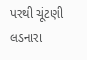પરથી ચૂંટણી લડનારા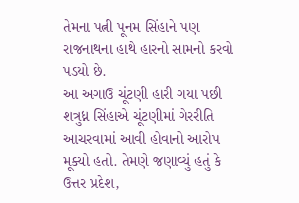તેમના પત્ની પૂનમ સિંહાને પણ રાજનાથના હાથે હારનો સામનો કરવો પડયો છે.
આ અગાઉ ચૂંટણી હારી ગયા પછી શત્રુધ્ન સિંહાએ ચૂંટણીમાં ગેરરીતિ આચરવામાં આવી હોવાનો આરોપ મૂક્યો હતો. તેમણે જણાવ્યું હતું કે ઉત્તર પ્રદેશ,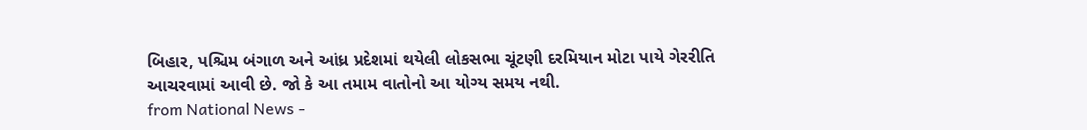બિહાર, પશ્ચિમ બંગાળ અને આંધ્ર પ્રદેશમાં થયેલી લોકસભા ચૂંટણી દરમિયાન મોટા પાયે ગેરરીતિ આચરવામાં આવી છે. જો કે આ તમામ વાતોનો આ યોગ્ય સમય નથી.
from National News -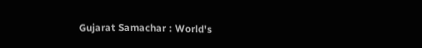Gujarat Samachar : World's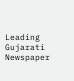Leading Gujarati Newspaper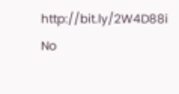http://bit.ly/2W4D88i
No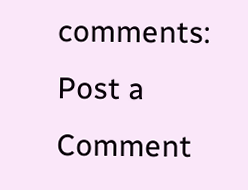comments:
Post a Comment